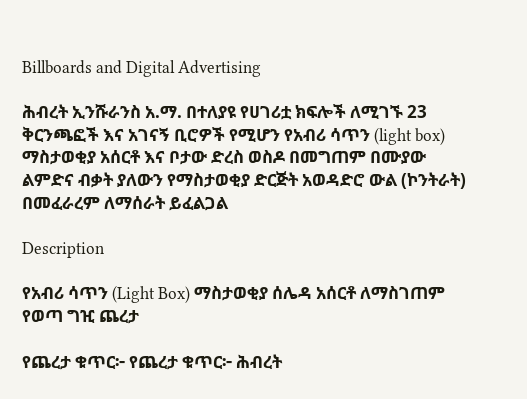Billboards and Digital Advertising

ሕብረት ኢንሹራንስ አ.ማ. በተለያዩ የሀገሪቷ ክፍሎች ለሚገኙ 23 ቅርንጫፎች እና አገናኝ ቢሮዎች የሚሆን የአብሪ ሳጥን (light box) ማስታወቂያ አሰርቶ እና ቦታው ድረስ ወስዶ በመግጠም በሙያው ልምድና ብቃት ያለውን የማስታወቂያ ድርጅት አወዳድሮ ውል (ኮንትራት) በመፈራረም ለማሰራት ይፈልጋል

Description

የአብሪ ሳጥን (Light Box) ማስታወቂያ ሰሌዳ አሰርቶ ለማስገጠም የወጣ ግዢ ጨረታ

የጨረታ ቁጥር፦ የጨረታ ቁጥር፦ ሕብረት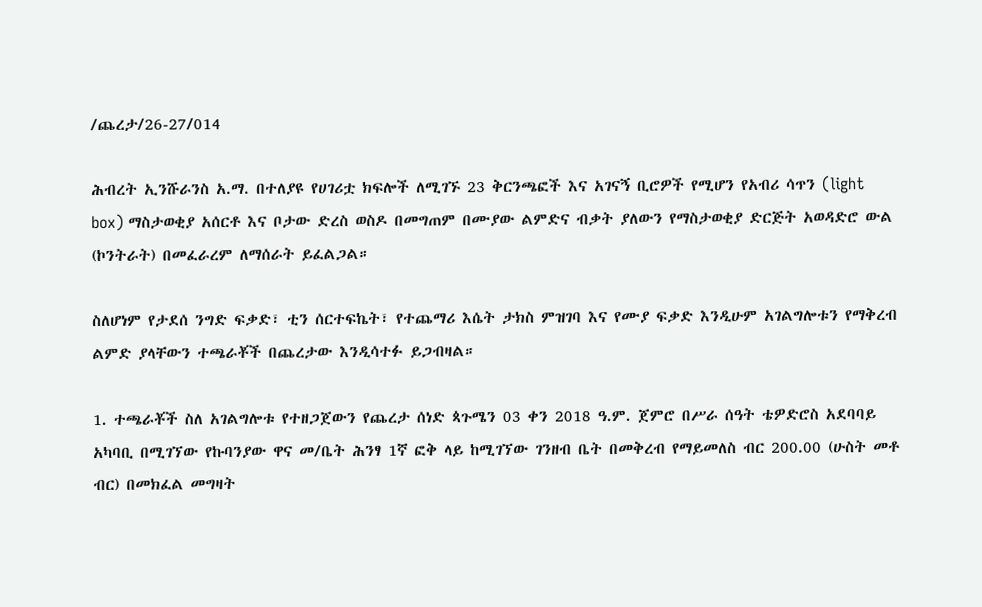/ጨረታ/26-27/014

ሕብረት ኢንሹራንስ አ.ማ. በተለያዩ የሀገሪቷ ክፍሎች ለሚገኙ 23 ቅርንጫፎች እና አገናኝ ቢሮዎች የሚሆን የአብሪ ሳጥን (light box) ማስታወቂያ አሰርቶ እና ቦታው ድረስ ወስዶ በመግጠም በሙያው ልምድና ብቃት ያለውን የማስታወቂያ ድርጅት አወዳድሮ ውል (ኮንትራት) በመፈራረም ለማሰራት ይፈልጋል።

ስለሆነም የታደሰ ንግድ ፍቃድ፣ ቲን ሰርተፍኬት፣ የተጨማሪ እሴት ታክስ ምዝገባ እና የሙያ ፍቃድ እንዲሁም አገልግሎቱን የማቅረብ ልምድ ያላቸውን ተጫራቾች በጨረታው እንዲሳተፉ ይጋብዛል።

1. ተጫራቾች ስለ አገልግሎቱ የተዘጋጀውን የጨረታ ሰነድ ጳጉሜን 03 ቀን 2018 ዓ.ም. ጀምሮ በሥራ ሰዓት ቴዎድሮስ አደባባይ አካባቢ በሚገኘው የኩባንያው ዋና መ/ቤት ሕንፃ 1ኛ ፎቅ ላይ ከሚገኘው ገንዘብ ቤት በመቅረብ የማይመለስ ብር 200.00 (ሁስት መቶ ብር) በመክፈል መግዛት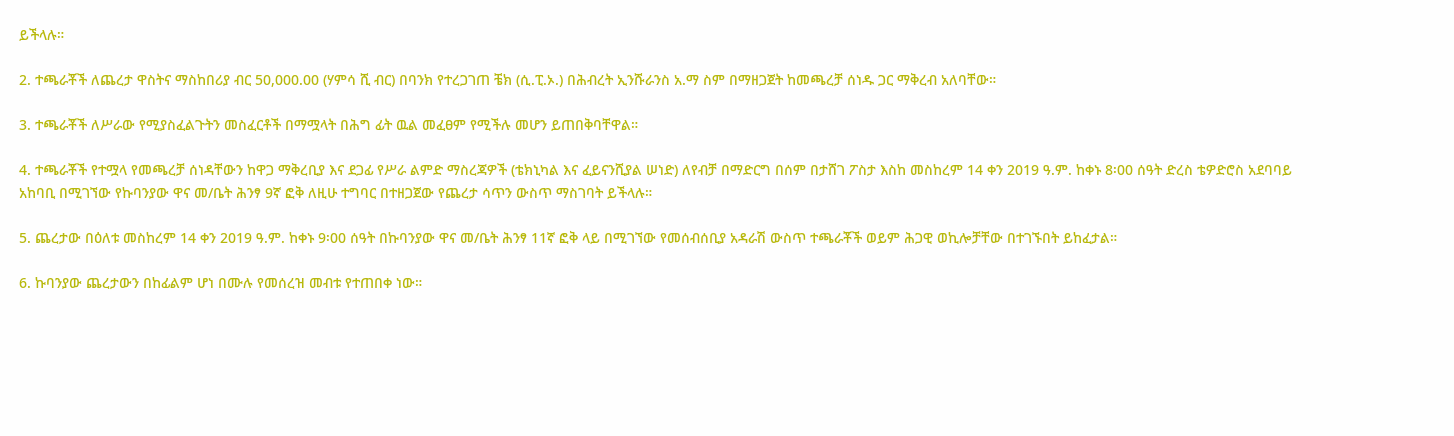ይችላሉ።

2. ተጫራቾች ለጨረታ ዋስትና ማስከበሪያ ብር 50,000.00 (ሃምሳ ሺ ብር) በባንክ የተረጋገጠ ቼክ (ሲ.ፒ.ኦ.) በሕብረት ኢንሹራንስ አ.ማ ስም በማዘጋጀት ከመጫረቻ ሰነዱ ጋር ማቅረብ አለባቸው።

3. ተጫራቾች ለሥራው የሚያስፈልጉትን መስፈርቶች በማሟላት በሕግ ፊት ዉል መፈፀም የሚችሉ መሆን ይጠበቅባቸዋል።

4. ተጫራቾች የተሟላ የመጫረቻ ሰነዳቸውን ከዋጋ ማቅረቢያ እና ደጋፊ የሥራ ልምድ ማስረጃዎች (ቴክኒካል እና ፈይናንሺያል ሠነድ) ለየብቻ በማድርግ በሰም በታሸገ ፖስታ እስከ መስከረም 14 ቀን 2019 ዓ.ም. ከቀኑ 8፡00 ሰዓት ድረስ ቴዎድሮስ አደባባይ አከባቢ በሚገኘው የኩባንያው ዋና መ/ቤት ሕንፃ 9ኛ ፎቅ ለዚሁ ተግባር በተዘጋጀው የጨረታ ሳጥን ውስጥ ማስገባት ይችላሉ።

5. ጨረታው በዕለቱ መስከረም 14 ቀን 2019 ዓ.ም. ከቀኑ 9፡00 ሰዓት በኩባንያው ዋና መ/ቤት ሕንፃ 11ኛ ፎቅ ላይ በሚገኘው የመሰብሰቢያ አዳራሽ ውስጥ ተጫራቾች ወይም ሕጋዊ ወኪሎቻቸው በተገኙበት ይከፈታል።

6. ኩባንያው ጨረታውን በከፊልም ሆነ በሙሉ የመሰረዝ መብቱ የተጠበቀ ነው።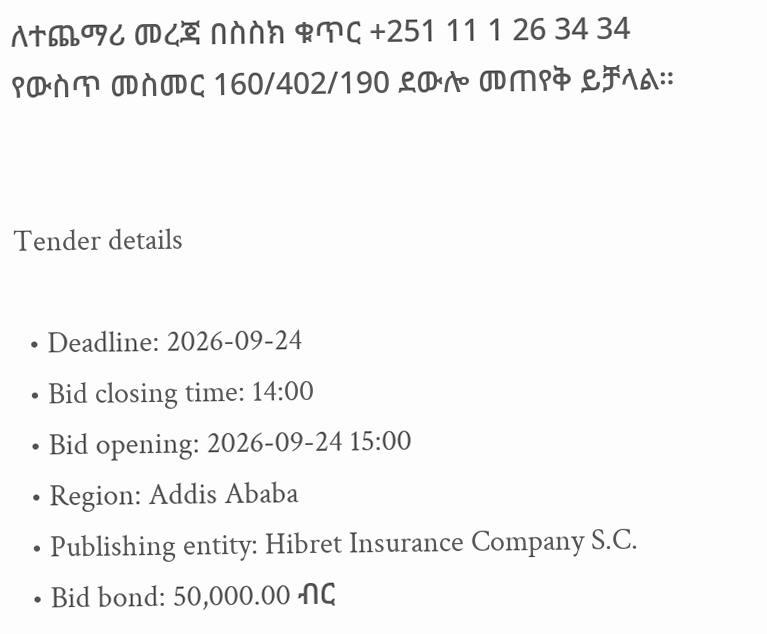ለተጨማሪ መረጃ በስስክ ቁጥር +251 11 1 26 34 34 የውስጥ መስመር 160/402/190 ደውሎ መጠየቅ ይቻላል።


Tender details

  • Deadline: 2026-09-24
  • Bid closing time: 14:00
  • Bid opening: 2026-09-24 15:00
  • Region: Addis Ababa
  • Publishing entity: Hibret Insurance Company S.C.
  • Bid bond: 50,000.00 ብር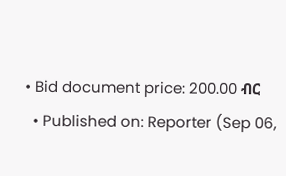• Bid document price: 200.00 ብር
  • Published on: Reporter (Sep 06,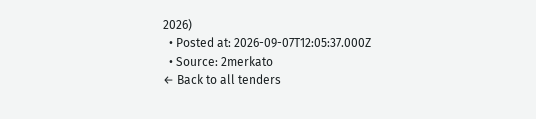2026)
  • Posted at: 2026-09-07T12:05:37.000Z
  • Source: 2merkato
← Back to all tenders